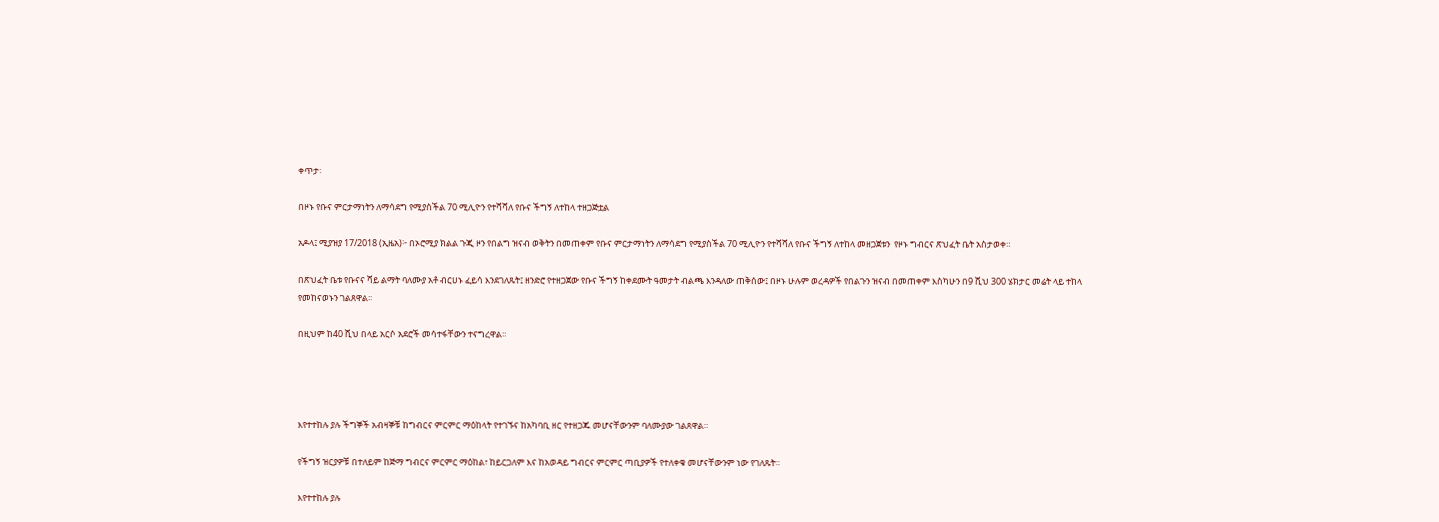ቀጥታ፡

በዞኑ የቡና ምርታማነትን ለማሳደግ የሚያስችል 70 ሚሊዮን የተሻሻለ የቡና ችግኝ ለተከላ ተዘጋጅቷል

አዶላ፤ ሚያዝያ 17/2018 (ኢዜአ)፦ በኦሮሚያ ክልል ጉጂ ዞን የበልግ ዝናብ ወቅትን በመጠቀም የቡና ምርታማነትን ለማሳደግ የሚያስችል 70 ሚሊዮን የተሻሻለ የቡና ችግኝ ለተከላ መዘጋጀቱን  የዞኑ ግብርና ጽህፈት ቤት አስታወቀ።

በጽህፈት ቤቱ የቡናና ሻይ ልማት ባለሙያ አቶ ብርሀኑ ፈይሳ እንደገለጹት፤ ዘንድሮ የተዘጋጀው የቡና ችግኝ ከቀደሙት ዓመታት ብልጫ እንዳለው ጠቅሰው፤ በዞኑ ሁሉም ወረዳዎች የበልጉን ዝናብ በመጠቀም እስካሁን በ9 ሺህ 300 ሄክታር መሬት ላይ ተከላ የመከናወኑን ገልጸዋል፡፡

በዚህም ከ40 ሺህ በላይ አርሶ አደሮች መሳተፋቸውን ተናግረዋል።




እየተተከሉ ያሉ ችግኞች አብዛኞቹ ከግብርና ምርምር ማዕከላት የተገኙና ከአካባቢ ዘር የተዘጋጁ መሆናቸውንም ባለሙያው ገልጸዋል።

የችግኝ ዝርያዎቹ በተለይም ከጅማ ግብርና ምርምር ማዕከል፣ ከይርጋለም እና ከአወዳይ ግብርና ምርምር ጣቢያዎች የተለቀቁ መሆናቸውንም ነው የገለጹት።

እየተተከሉ ያሉ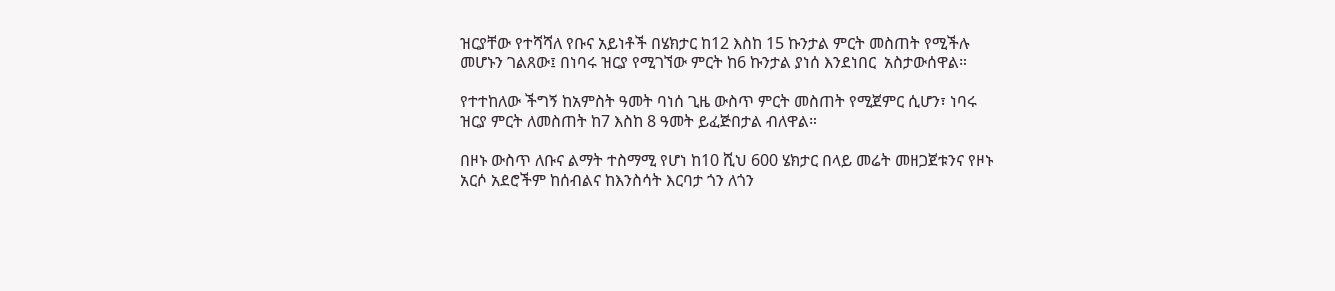ዝርያቸው የተሻሻለ የቡና አይነቶች በሄክታር ከ12 እስከ 15 ኩንታል ምርት መስጠት የሚችሉ መሆኑን ገልጸው፤ በነባሩ ዝርያ የሚገኘው ምርት ከ6 ኩንታል ያነሰ እንደነበር  አስታውሰዋል።

የተተከለው ችግኝ ከአምስት ዓመት ባነሰ ጊዜ ውስጥ ምርት መስጠት የሚጀምር ሲሆን፣ ነባሩ ዝርያ ምርት ለመስጠት ከ7 እስከ 8 ዓመት ይፈጅበታል ብለዋል።

በዞኑ ውስጥ ለቡና ልማት ተስማሚ የሆነ ከ10 ሺህ 600 ሄክታር በላይ መሬት መዘጋጀቱንና የዞኑ አርሶ አደሮችም ከሰብልና ከእንስሳት እርባታ ጎን ለጎን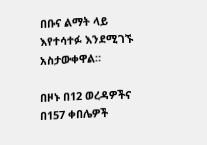በቡና ልማት ላይ እየተሳተፉ እንደሚገኙ አስታውቀዋል።

በዞኑ በ12 ወረዳዎችና በ157 ቀበሌዎች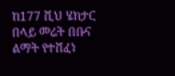ከ177 ሺህ ሄክታር በላይ መሬት በቡና ልማት የተሸፈነ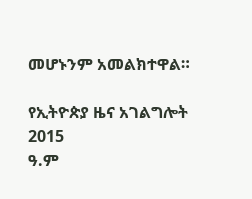መሆኑንም አመልክተዋል።

የኢትዮጵያ ዜና አገልግሎት
2015
ዓ.ም